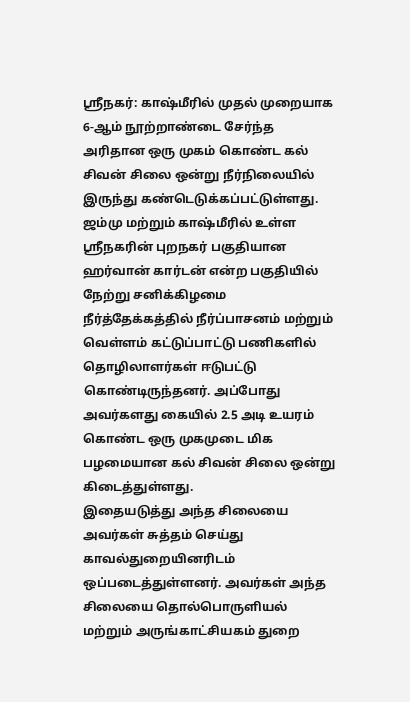ஸ்ரீநகர்: காஷ்மீரில் முதல் முறையாக 6-ஆம் நூற்றாண்டை சேர்ந்த அரிதான ஒரு முகம் கொண்ட கல் சிவன் சிலை ஒன்று நீர்நிலையில் இருந்து கண்டெடுக்கப்பட்டுள்ளது.
ஜம்மு மற்றும் காஷ்மீரில் உள்ள ஸ்ரீநகரின் புறநகர் பகுதியான ஹர்வான் கார்டன் என்ற பகுதியில் நேற்று சனிக்கிழமை நீர்த்தேக்கத்தில் நீர்ப்பாசனம் மற்றும் வெள்ளம் கட்டுப்பாட்டு பணிகளில் தொழிலாளர்கள் ஈடுபட்டு கொண்டிருந்தனர். அப்போது அவர்களது கையில் 2.5 அடி உயரம் கொண்ட ஒரு முகமுடை மிக பழமையான கல் சிவன் சிலை ஒன்று கிடைத்துள்ளது.
இதையடுத்து அந்த சிலையை அவர்கள் சுத்தம் செய்து காவல்துறையினரிடம் ஒப்படைத்துள்ளனர். அவர்கள் அந்த சிலையை தொல்பொருளியல் மற்றும் அருங்காட்சியகம் துறை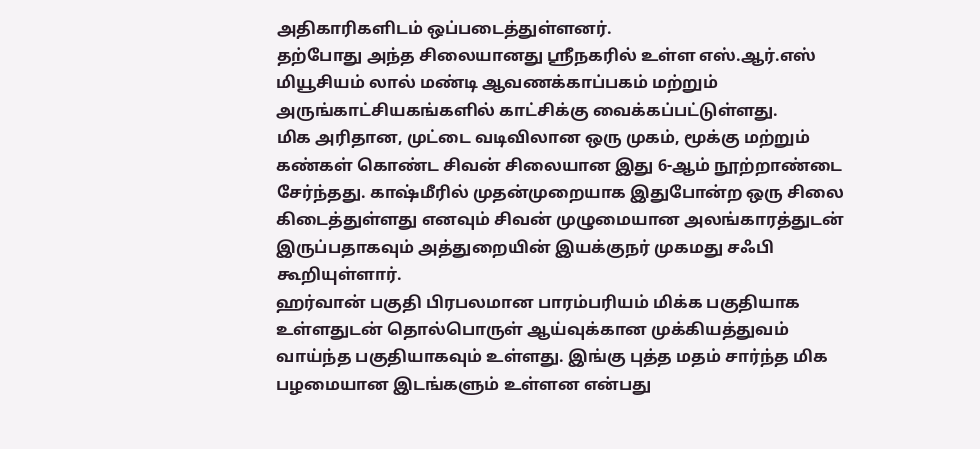அதிகாரிகளிடம் ஒப்படைத்துள்ளனர்.
தற்போது அந்த சிலையானது ஸ்ரீநகரில் உள்ள எஸ்.ஆர்.எஸ் மியூசியம் லால் மண்டி ஆவணக்காப்பகம் மற்றும் அருங்காட்சியகங்களில் காட்சிக்கு வைக்கப்பட்டுள்ளது.
மிக அரிதான, முட்டை வடிவிலான ஒரு முகம், மூக்கு மற்றும் கண்கள் கொண்ட சிவன் சிலையான இது 6-ஆம் நூற்றாண்டை சேர்ந்தது. காஷ்மீரில் முதன்முறையாக இதுபோன்ற ஒரு சிலை கிடைத்துள்ளது எனவும் சிவன் முழுமையான அலங்காரத்துடன் இருப்பதாகவும் அத்துறையின் இயக்குநர் முகமது சஃபி கூறியுள்ளார்.
ஹர்வான் பகுதி பிரபலமான பாரம்பரியம் மிக்க பகுதியாக உள்ளதுடன் தொல்பொருள் ஆய்வுக்கான முக்கியத்துவம் வாய்ந்த பகுதியாகவும் உள்ளது. இங்கு புத்த மதம் சார்ந்த மிக பழமையான இடங்களும் உள்ளன என்பது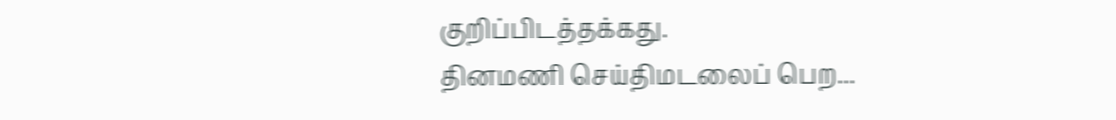குறிப்பிடத்தக்கது.
தினமணி செய்திமடலைப் பெற...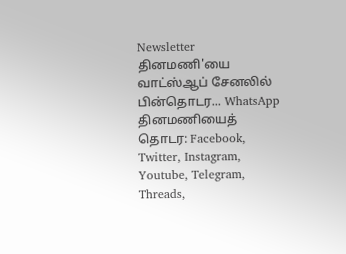Newsletter
தினமணி'யை வாட்ஸ்ஆப் சேனலில் பின்தொடர... WhatsApp
தினமணியைத் தொடர: Facebook, Twitter, Instagram, Youtube, Telegram, Threads,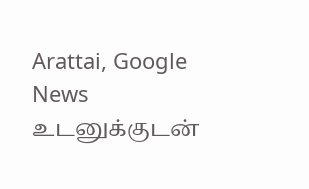Arattai, Google News
உடனுக்குடன்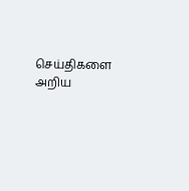செய்திகளை அறிய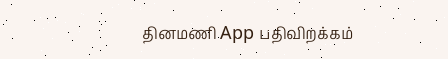தினமணி App பதிவிறக்கம்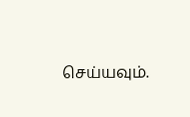செய்யவும்.